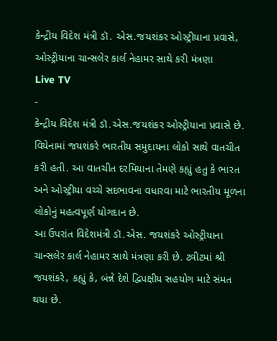કેન્દ્રીય વિદેશ મંત્રી ડૉ. એસ.જયશંકર ઓસ્ટ્રીયાના પ્રવાસે, ઓસ્ટ્રીયાના ચાન્સલેર કાર્લ નેહામર સાથે કરી મંત્રણા
Live TV
-
કેન્દ્રીય વિદેશ મંત્રી ડૉ.એસ.જયશંકર ઓસ્ટ્રીયાના પ્રવાસે છે. વિયેનામાં જયશંકરે ભારતીય સમુદાયના લોકો સાથે વાતચીત કરી હતી. આ વાતચીત દરમિયાના તેમણે કહ્યું હતુ કે ભારત અને ઓસ્ટ્રીયા વચ્ચે સદભાવના વધારવા માટે ભારતીય મૂળના લોકોનું મહત્વપૂર્ણ યોગદાન છે.
આ ઉપરાંત વિદેશમંત્રી ડૉ.એસ. જયશંકરે ઓસ્ટ્રીયાના ચાન્સલેર કાર્લ નેહામર સાથે મંત્રણા કરી છે. ટ્વીટમાં શ્રી જયશંકરે, કહ્યું કે, બંન્ને દેશે દ્વિપક્ષીય સહયોગ માટે સંમત થયા છે.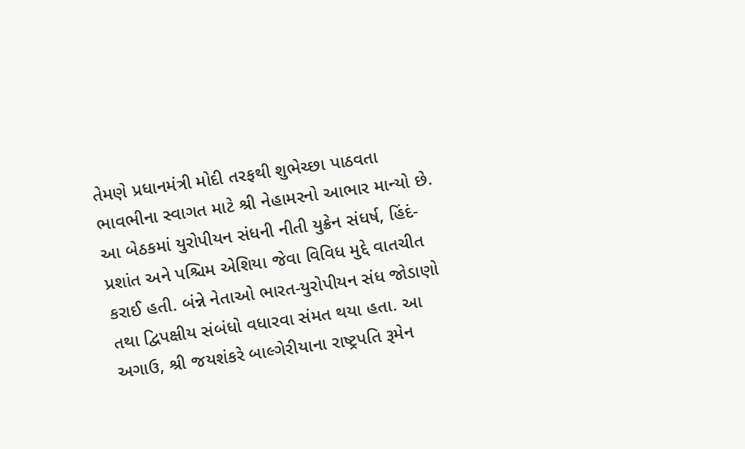તેમણે પ્રધાનમંત્રી મોદી તરફથી શુભેચ્છા પાઠવતા ભાવભીના સ્વાગત માટે શ્રી નેહામરનો આભાર માન્યો છે. આ બેઠકમાં યુરોપીયન સંધની નીતી યુક્રેન સંધર્ષ, હિંદં-પ્રશાંત અને પશ્ચિમ એશિયા જેવા વિવિધ મુદ્દે વાતચીત કરાઈ હતી. બંન્ને નેતાઓ ભારત-યુરોપીયન સંધ જોડાણો તથા દ્વિપક્ષીય સંબંધો વધારવા સંમત થયા હતા. આ અગાઉ, શ્રી જયશંકરે બાલ્ગેરીયાના રાષ્ટ્રપતિ રૂમેન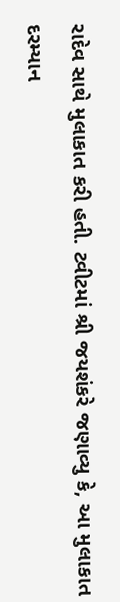રાદેવ સાથે મુલાકાત કરી હતી. ટ્વીટમાં શ્રી જયશંકરે જણાવ્યુ કે, આ મુલાકાત દરમ્યાન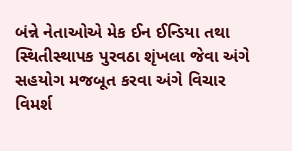બંન્ને નેતાઓએ મેક ઈન ઈન્ડિયા તથા સ્થિતીસ્થાપક પુરવઠા શૃંખલા જેવા અંગે સહયોગ મજબૂત કરવા અંગે વિચાર વિમર્શ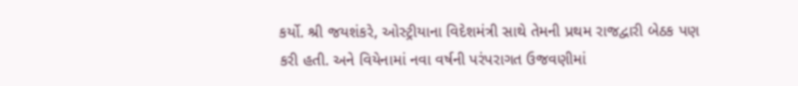કર્યો. શ્રી જયશંકરે, ઓસ્ટ્રીયાના વિદેશમંત્રી સાથે તેમની પ્રથમ રાજદ્વારી બેઠક પણ કરી હતી. અને વિયેનામાં નવા વર્ષની પરંપરાગત ઉજવણીમાં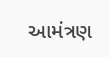આમંત્રણ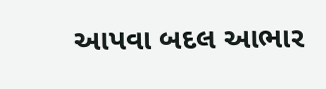આપવા બદલ આભાર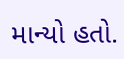માન્યો હતો.